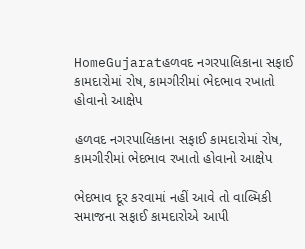HomeGujaratહળવદ નગરપાલિકાના સફાઈ કામદારોમાં રોષ, કામગીરીમાં ભેદભાવ રખાતો હોવાનો આક્ષેપ

હળવદ નગરપાલિકાના સફાઈ કામદારોમાં રોષ, કામગીરીમાં ભેદભાવ રખાતો હોવાનો આક્ષેપ

ભેદભાવ દૂર કરવામાં નહીં આવે તો વાલ્મિકી સમાજના સફાઈ કામદારોએ આપી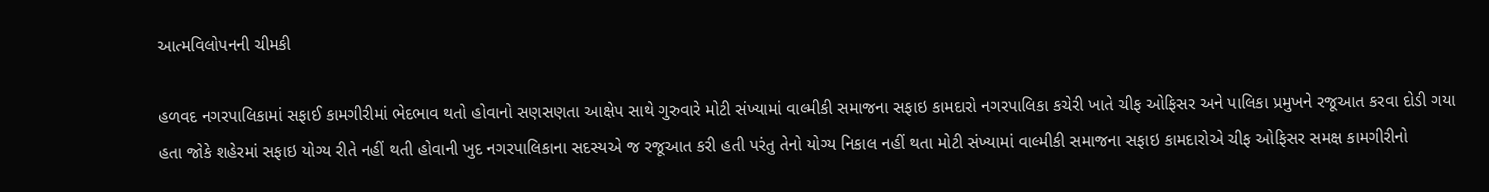આત્મવિલોપનની ચીમકી

હળવદ નગરપાલિકામાં સફાઈ કામગીરીમાં ભેદભાવ થતો હોવાનો સણસણતા આક્ષેપ સાથે ગુરુવારે મોટી સંખ્યામાં વાલ્મીકી સમાજના સફાઇ કામદારો નગરપાલિકા કચેરી ખાતે ચીફ ઓફિસર અને પાલિકા પ્રમુખને રજૂઆત કરવા દોડી ગયા હતા જોકે શહેરમાં સફાઇ યોગ્ય રીતે નહીં થતી હોવાની ખુદ નગરપાલિકાના સદસ્યએ જ રજૂઆત કરી હતી પરંતુ તેનો યોગ્ય નિકાલ નહીં થતા મોટી સંખ્યામાં વાલ્મીકી સમાજના સફાઇ કામદારોએ ચીફ ઓફિસર સમક્ષ કામગીરીનો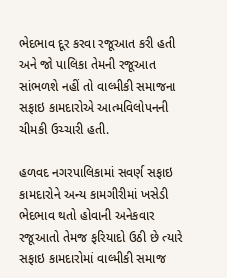ભેદભાવ દૂર કરવા રજૂઆત કરી હતી અને જો પાલિકા તેમની રજૂઆત સાંભળશે નહીં તો વાલ્મીકી સમાજના સફાઇ કામદારોએ આત્મવિલોપનની ચીમકી ઉચ્ચારી હતી.

હળવદ નગરપાલિકામાં સવર્ણ સફાઇ કામદારોને અન્ય કામગીરીમાં ખસેડી ભેદભાવ થતો હોવાની અનેકવાર રજૂઆતો તેમજ ફરિયાદો ઉઠી છે ત્યારે સફાઇ કામદારોમાં વાલ્મીકી સમાજ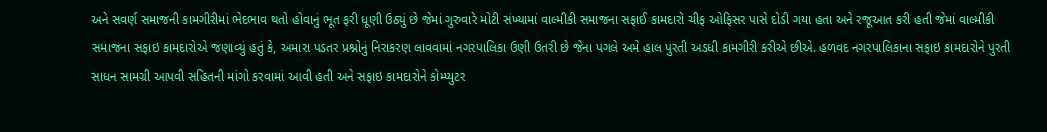અને સવર્ણ સમાજની કામગીરીમાં ભેદભાવ થતો હોવાનું ભૂત ફરી ધૂણી ઉઠ્યું છે જેમાં ગુરુવારે મોટી સંખ્યામાં વાલ્મીકી સમાજના સફાઈ કામદારો ચીફ ઓફિસર પાસે દોડી ગયા હતા અને રજૂઆત કરી હતી જેમાં વાલ્મીકી સમાજના સફાઇ કામદારોએ જણાવ્યું હતું કે, અમારા પડતર પ્રશ્નોનું નિરાકરણ લાવવામાં નગરપાલિકા ઉણી ઉતરી છે જેના પગલે અમે હાલ પુરતી અડધી કામગીરી કરીએ છીએ. હળવદ નગરપાલિકાના સફાઇ કામદારોને પુરતી સાધન સામગ્રી આપવી સહિતની માંગો કરવામાં આવી હતી અને સફાઇ કામદારોને કોમ્પ્યુટર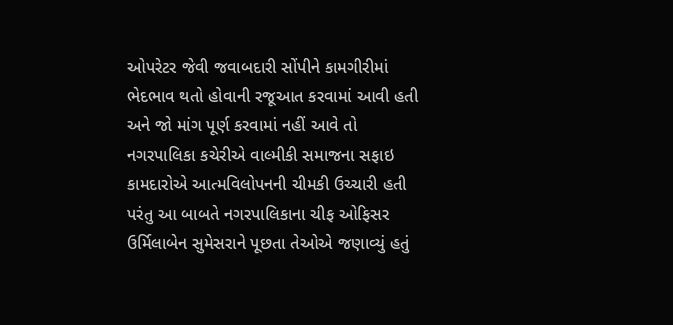ઓપરેટર જેવી જવાબદારી સોંપીને કામગીરીમાં ભેદભાવ થતો હોવાની રજૂઆત કરવામાં આવી હતી અને જો માંગ પૂર્ણ કરવામાં નહીં આવે તો નગરપાલિકા કચેરીએ વાલ્મીકી સમાજના સફાઇ કામદારોએ આત્મવિલોપનની ચીમકી ઉચ્ચારી હતી પરંતુ આ બાબતે નગરપાલિકાના ચીફ ઓફિસર ઉર્મિલાબેન સુમેસરાને પૂછતા તેઓએ જણાવ્યું હતું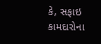કે, સફાઇ કામદારોના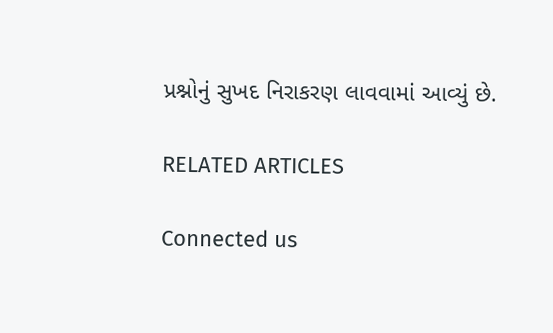પ્રશ્નોનું સુખદ નિરાકરણ લાવવામાં આવ્યું છે.

RELATED ARTICLES

Connected us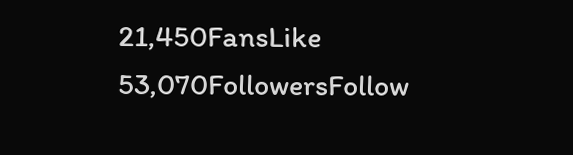21,450FansLike
53,070FollowersFollow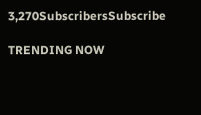3,270SubscribersSubscribe

TRENDING NOW